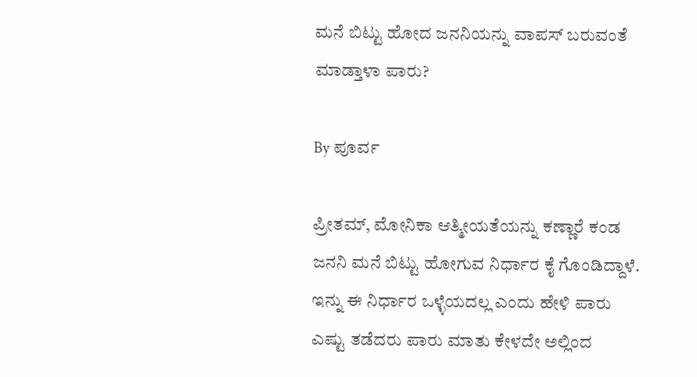ಮನೆ ಬಿಟ್ಟು ಹೋದ ಜನನಿಯನ್ನು ವಾಪಸ್ ಬರುವಂತೆ ಮಾಡ್ತಾಳಾ ಪಾರು?

By ಪೂರ್ವ

ಪ್ರೀತಮ್, ಮೋನಿಕಾ ಆತ್ಮೀಯತೆಯನ್ನು ಕಣ್ಣಾರೆ ಕಂಡ ಜನನಿ ಮನೆ ಬಿಟ್ಟು ಹೋಗುವ ನಿರ್ಧಾರ ಕೈ ಗೊಂಡಿದ್ದಾಳೆ. ಇನ್ನು ಈ ನಿರ್ಧಾರ ಒಳ್ಳೆಯದಲ್ಲ ಎಂದು ಹೇಳಿ ಪಾರು ಎಷ್ಟು ತಡೆದರು ಪಾರು ಮಾತು ಕೇಳದೇ ಅಲ್ಲಿಂದ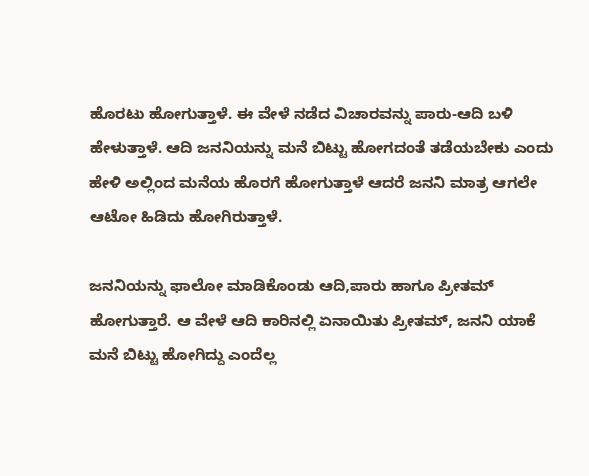ಹೊರಟು ಹೋಗುತ್ತಾಳೆ. ಈ ವೇಳೆ ನಡೆದ ವಿಚಾರವನ್ನು ಪಾರು-ಆದಿ ಬಳಿ ಹೇಳುತ್ತಾಳೆ. ಆದಿ ಜನನಿಯನ್ನು ಮನೆ ಬಿಟ್ಟು ಹೋಗದಂತೆ ತಡೆಯಬೇಕು ಎಂದು ಹೇಳಿ ಅಲ್ಲಿಂದ ಮನೆಯ ಹೊರಗೆ ಹೋಗುತ್ತಾಳೆ ಆದರೆ ಜನನಿ ಮಾತ್ರ ಆಗಲೇ ಆಟೋ ಹಿಡಿದು ಹೋಗಿರುತ್ತಾಳೆ.

ಜನನಿಯನ್ನು ಫಾಲೋ ಮಾಡಿಕೊಂಡು ಆದಿ,ಪಾರು ಹಾಗೂ ಪ್ರೀತಮ್ ಹೋಗುತ್ತಾರೆ. ಆ ವೇಳೆ ಆದಿ ಕಾರಿನಲ್ಲಿ ಏನಾಯಿತು ಪ್ರೀತಮ್, ಜನನಿ ಯಾಕೆ ಮನೆ ಬಿಟ್ಟು ಹೋಗಿದ್ದು ಎಂದೆಲ್ಲ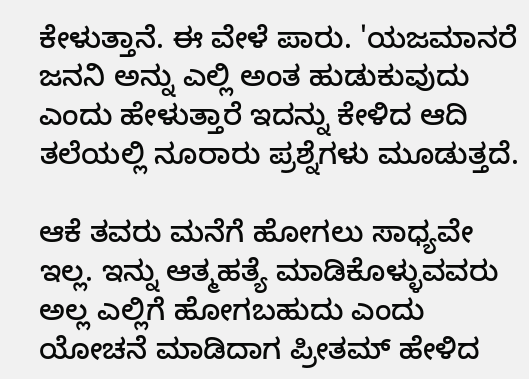ಕೇಳುತ್ತಾನೆ. ಈ ವೇಳೆ ಪಾರು. 'ಯಜಮಾನರೆ ಜನನಿ ಅನ್ನು ಎಲ್ಲಿ ಅಂತ ಹುಡುಕುವುದು ಎಂದು ಹೇಳುತ್ತಾರೆ ಇದನ್ನು ಕೇಳಿದ ಆದಿ ತಲೆಯಲ್ಲಿ ನೂರಾರು ಪ್ರಶ್ನೆಗಳು ಮೂಡುತ್ತದೆ.

ಆಕೆ ತವರು ಮನೆಗೆ ಹೋಗಲು ಸಾಧ್ಯವೇ ಇಲ್ಲ. ಇನ್ನು ಆತ್ಮಹತ್ಯೆ ಮಾಡಿಕೊಳ್ಳುವವರು ಅಲ್ಲ ಎಲ್ಲಿಗೆ ಹೋಗಬಹುದು ಎಂದು ಯೋಚನೆ ಮಾಡಿದಾಗ ಪ್ರೀತಮ್ ಹೇಳಿದ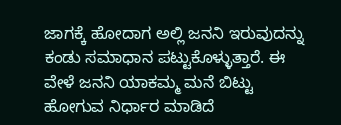ಜಾಗಕ್ಕೆ ಹೋದಾಗ ಅಲ್ಲಿ ಜನನಿ ಇರುವುದನ್ನು ಕಂಡು ಸಮಾಧಾನ ಪಟ್ಟುಕೊಳ್ಳುತ್ತಾರೆ. ಈ ವೇಳೆ ಜನನಿ ಯಾಕಮ್ಮ ಮನೆ ಬಿಟ್ಟು ಹೋಗುವ ನಿರ್ಧಾರ ಮಾಡಿದೆ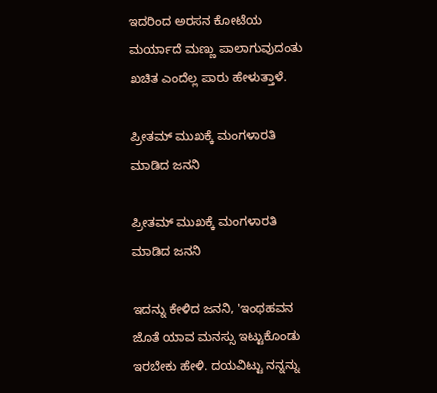ಇದರಿಂದ ಅರಸನ ಕೋಟೆಯ ಮರ್ಯಾದೆ ಮಣ್ಣು ಪಾಲಾಗುವುದಂತು ಖಚಿತ ಎಂದೆಲ್ಲ ಪಾರು ಹೇಳುತ್ತಾಳೆ.

ಪ್ರೀತಮ್ ಮುಖಕ್ಕೆ ಮಂಗಳಾರತಿ ಮಾಡಿದ ಜನನಿ

ಪ್ರೀತಮ್ ಮುಖಕ್ಕೆ ಮಂಗಳಾರತಿ ಮಾಡಿದ ಜನನಿ

ಇದನ್ನು ಕೇಳಿದ ಜನನಿ, 'ಇಂಥಹವನ ಜೊತೆ ಯಾವ ಮನಸ್ಸು ಇಟ್ಟುಕೊಂಡು ಇರಬೇಕು ಹೇಳಿ. ದಯವಿಟ್ಟು ನನ್ನನ್ನು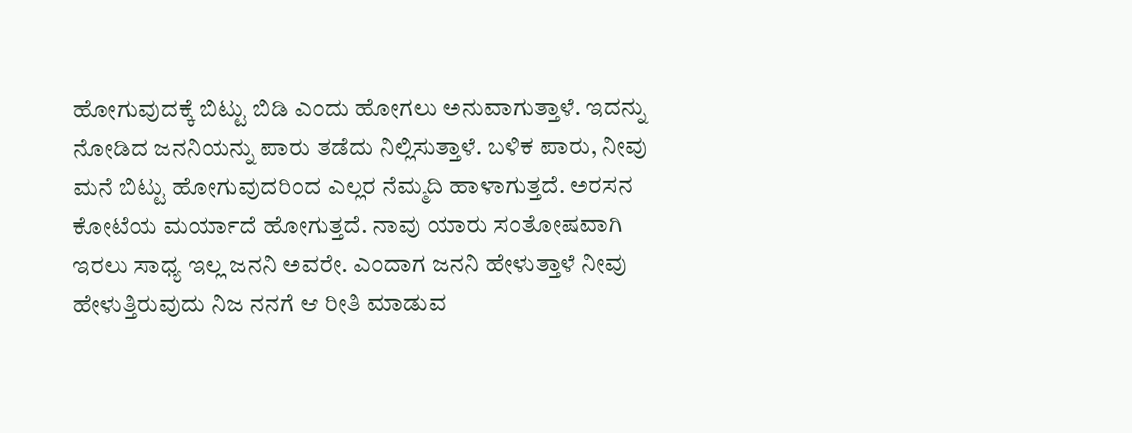ಹೋಗುವುದಕ್ಕೆ ಬಿಟ್ಟು ಬಿಡಿ ಎಂದು ಹೋಗಲು ಅನುವಾಗುತ್ತಾಳೆ. ಇದನ್ನು ನೋಡಿದ ಜನನಿಯನ್ನು ಪಾರು ತಡೆದು ನಿಲ್ಲಿಸುತ್ತಾಳೆ. ಬಳಿಕ ಪಾರು, ನೀವು ಮನೆ ಬಿಟ್ಟು ಹೋಗುವುದರಿಂದ ಎಲ್ಲರ ನೆಮ್ಮದಿ ಹಾಳಾಗುತ್ತದೆ. ಅರಸನ ಕೋಟೆಯ ಮರ್ಯಾದೆ ಹೋಗುತ್ತದೆ. ನಾವು ಯಾರು ಸಂತೋಷವಾಗಿ ಇರಲು ಸಾಧ್ಯ ಇಲ್ಲ ಜನನಿ ಅವರೇ. ಎಂದಾಗ ಜನನಿ ಹೇಳುತ್ತಾಳೆ ನೀವು ಹೇಳುತ್ತಿರುವುದು ನಿಜ ನನಗೆ ಆ ರೀತಿ ಮಾಡುವ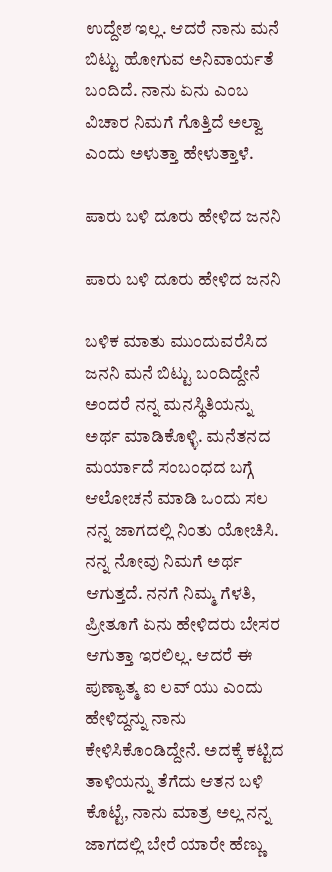ಉದ್ದೇಶ ಇಲ್ಲ. ಆದರೆ ನಾನು ಮನೆ ಬಿಟ್ಟು ಹೋಗುವ ಅನಿವಾರ್ಯತೆ ಬಂದಿದೆ. ನಾನು ಏನು ಎಂಬ ವಿಚಾರ ನಿಮಗೆ ಗೊತ್ತಿದೆ ಅಲ್ವಾ ಎಂದು ಅಳುತ್ತಾ ಹೇಳುತ್ತಾಳೆ.

ಪಾರು ಬಳಿ ದೂರು ಹೇಳಿದ ಜನನಿ

ಪಾರು ಬಳಿ ದೂರು ಹೇಳಿದ ಜನನಿ

ಬಳಿಕ ಮಾತು ಮುಂದುವರೆಸಿದ ಜನನಿ ಮನೆ ಬಿಟ್ಟು ಬಂದಿದ್ದೇನೆ ಅಂದರೆ ನನ್ನ ಮನಸ್ಥಿತಿಯನ್ನು ಅರ್ಥ ಮಾಡಿಕೊಳ್ಳಿ. ಮನೆತನದ ಮರ್ಯಾದೆ ಸಂಬಂಧದ ಬಗ್ಗೆ ಆಲೋಚನೆ ಮಾಡಿ ಒಂದು ಸಲ ನನ್ನ ಜಾಗದಲ್ಲಿ ನಿಂತು ಯೋಚಿಸಿ. ನನ್ನ ನೋವು ನಿಮಗೆ ಅರ್ಥ ಆಗುತ್ತದೆ. ನನಗೆ ನಿಮ್ಮ ಗೆಳತಿ, ಪ್ರೀತೂಗೆ ಏನು ಹೇಳಿದರು ಬೇಸರ ಆಗುತ್ತಾ ಇರಲಿಲ್ಲ. ಆದರೆ ಈ ಪುಣ್ಯಾತ್ಮ ಐ ಲವ್ ಯು ಎಂದು ಹೇಳಿದ್ದನ್ನು ನಾನು ಕೇಳಿಸಿಕೊಂಡಿದ್ದೇನೆ. ಅದಕ್ಕೆ ಕಟ್ಟಿದ ತಾಳಿಯನ್ನು ತೆಗೆದು ಆತನ ಬಳಿ ಕೊಟ್ಟೆ, ನಾನು ಮಾತ್ರ ಅಲ್ಲ ನನ್ನ ಜಾಗದಲ್ಲಿ ಬೇರೆ ಯಾರೇ ಹೆಣ್ಣು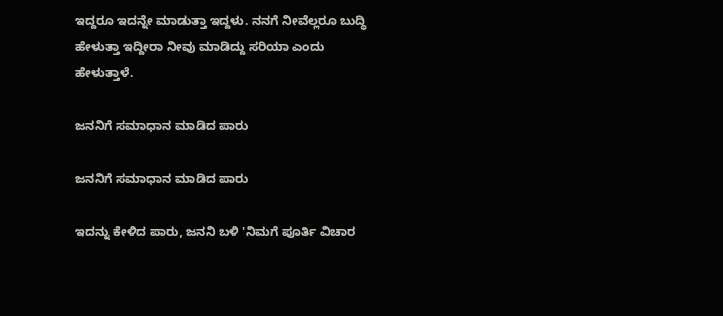ಇದ್ದರೂ ಇದನ್ನೇ ಮಾಡುತ್ತಾ ಇದ್ದಳು. ನನಗೆ ನೀವೆಲ್ಲರೂ ಬುದ್ಧಿ ಹೇಳುತ್ತಾ ಇದ್ದೀರಾ ನೀವು ಮಾಡಿದ್ದು ಸರಿಯಾ ಎಂದು ಹೇಳುತ್ತಾಳೆ.

ಜನನಿಗೆ ಸಮಾಧಾನ ಮಾಡಿದ ಪಾರು

ಜನನಿಗೆ ಸಮಾಧಾನ ಮಾಡಿದ ಪಾರು

ಇದನ್ನು ಕೇಳಿದ ಪಾರು, ಜನನಿ ಬಳಿ 'ನಿಮಗೆ ಪೂರ್ತಿ ವಿಚಾರ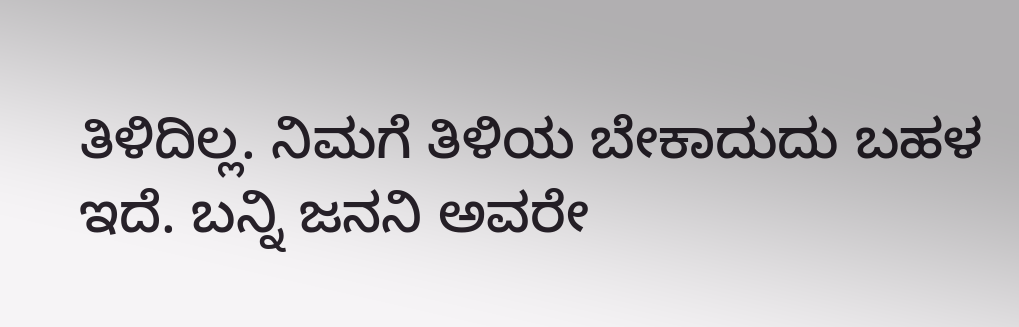ತಿಳಿದಿಲ್ಲ. ನಿಮಗೆ ತಿಳಿಯ ಬೇಕಾದುದು ಬಹಳ ಇದೆ. ಬನ್ನಿ ಜನನಿ ಅವರೇ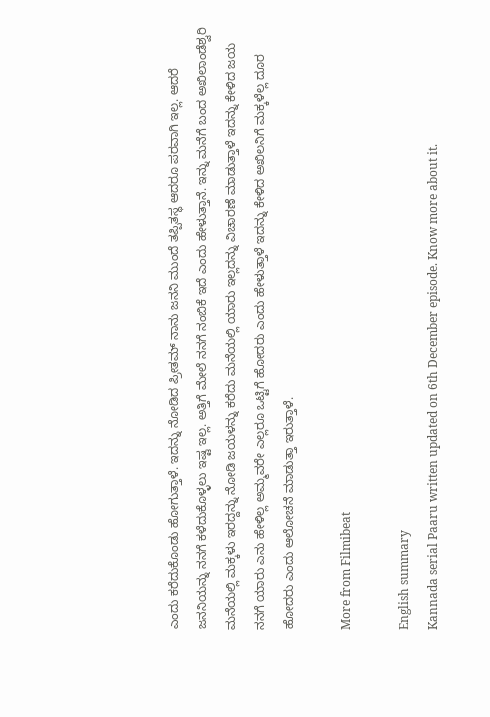ಎಂದು ಕರೆದುಕೊಂಡು ಹೋಗುತ್ತಾಳೆ. ಇದನ್ನು ನೋಡಿದ ಪ್ರೀತಮ್ ನಾನು ಜನನಿ ಮುಂದೆ ತಪ್ಪಿತಸ್ಥ ಆದರೂ ಪರವಾಗಿ ಇಲ್ಲ. ಆದರೆ ಜನನಿಯನ್ನು ನನಗೆ ಕಳೆದುಕೊಳ್ಳಲು ಇಷ್ಟ ಇಲ್ಲ. ಅತ್ತಿಗೆ ಮೇಲೆ ನನಗೆ ನಂಬಿಕೆ ಇದೆ ಎಂದು ಹೇಳುತ್ತಾನೆ. ಇನ್ನು ಮನೆಗೆ ಬಂದ ಅಖಿಲಾಂಡೆಶ್ವರಿ ಮನೆಯಲ್ಲಿ ಮಕ್ಕಳು ಇರದ್ದನ್ನು ನೋಡಿ ಜಯಳನ್ನು ಕರೆದು ಮನೆಯಲ್ಲಿ ಯಾರು ಇಲ್ಲದನ್ನು ವಿಚಾರಣೆ ಮಾಡುತ್ತಾಳೆ ಇದನ್ನು ಕೇಳಿದ ಜಯ ನನಗೆ ಯಾರು ಎನು ಹೇಳಿಲ್ಲ ಅಮ್ಮವರೇ ಎಲ್ಲರೂ ಒಟ್ಟಿಗೆ ಹೋದರು ಎಂದು ಹೇಳುತ್ತಾಳೆ ಇದನ್ನು ಕೇಳಿದ ಅಖಿಲನಿಗೆ ಮಕ್ಕಳೆಲ್ಲ ದೂರ ಹೋದರು ಎಂದು ಆಲೋಚನೆ ಮಾಡುತ್ತಾ ಇರುತ್ತಾಳೆ.

More from Filmibeat

English summary
Kannada serial Paaru written updated on 6th December episode. Know more about it.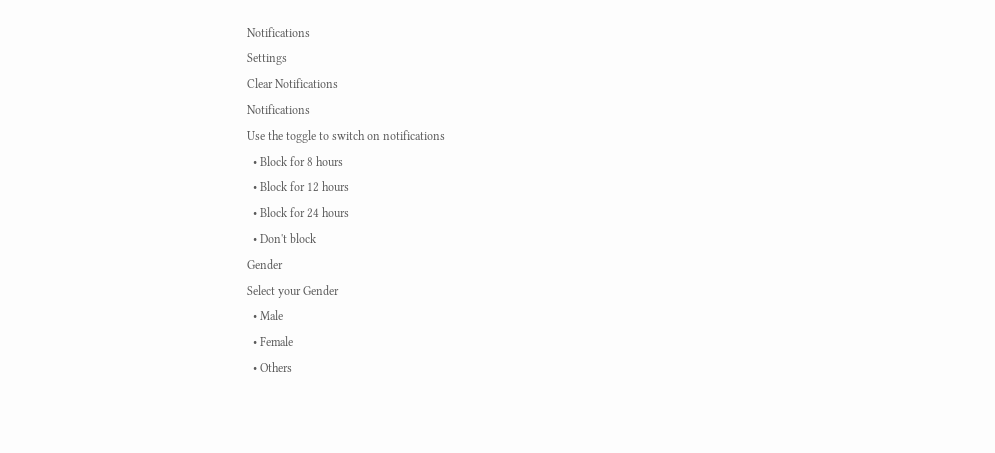Notifications
Settings
Clear Notifications
Notifications
Use the toggle to switch on notifications
  • Block for 8 hours
  • Block for 12 hours
  • Block for 24 hours
  • Don't block
Gender
Select your Gender
  • Male
  • Female
  • Others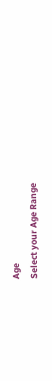Age
Select your Age Range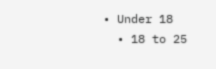• Under 18
  • 18 to 25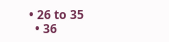• 26 to 35
  • 36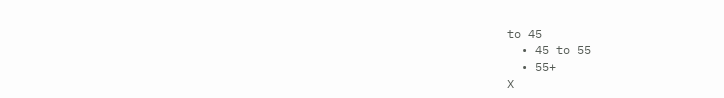to 45
  • 45 to 55
  • 55+
X